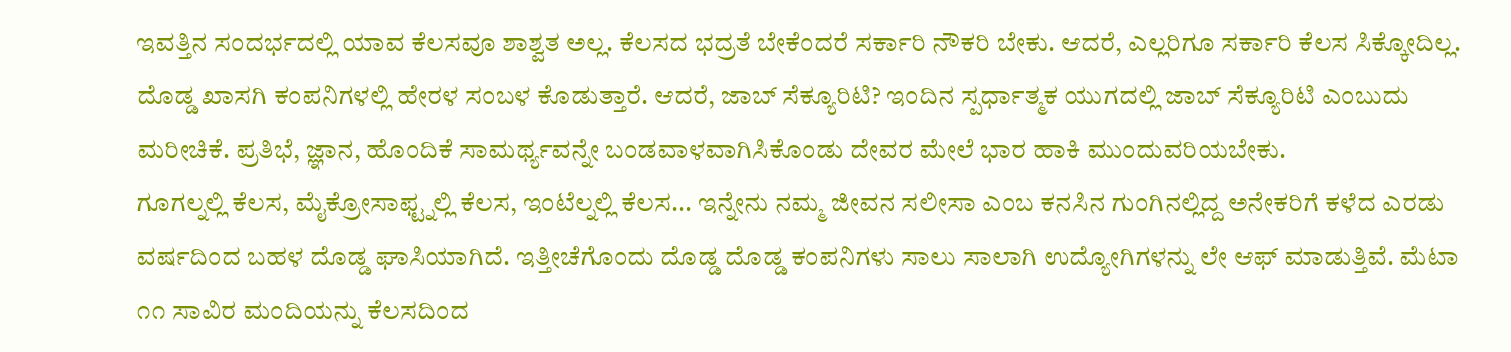ಇವತ್ತಿನ ಸಂದರ್ಭದಲ್ಲಿ ಯಾವ ಕೆಲಸವೂ ಶಾಶ್ವತ ಅಲ್ಲ. ಕೆಲಸದ ಭದ್ರತೆ ಬೇಕೆಂದರೆ ಸರ್ಕಾರಿ ನೌಕರಿ ಬೇಕು. ಆದರೆ, ಎಲ್ಲರಿಗೂ ಸರ್ಕಾರಿ ಕೆಲಸ ಸಿಕ್ಕೋದಿಲ್ಲ. ದೊಡ್ಡ ಖಾಸಗಿ ಕಂಪನಿಗಳಲ್ಲಿ ಹೇರಳ ಸಂಬಳ ಕೊಡುತ್ತಾರೆ. ಆದರೆ, ಜಾಬ್ ಸೆಕ್ಯೂರಿಟಿ? ಇಂದಿನ ಸ್ಪರ್ಧಾತ್ಮಕ ಯುಗದಲ್ಲಿ ಜಾಬ್ ಸೆಕ್ಯೂರಿಟಿ ಎಂಬುದು ಮರೀಚಿಕೆ. ಪ್ರತಿಭೆ, ಜ್ಞಾನ, ಹೊಂದಿಕೆ ಸಾಮರ್ಥ್ಯವನ್ನೇ ಬಂಡವಾಳವಾಗಿಸಿಕೊಂಡು ದೇವರ ಮೇಲೆ ಭಾರ ಹಾಕಿ ಮುಂದುವರಿಯಬೇಕು.
ಗೂಗಲ್ನಲ್ಲಿ ಕೆಲಸ, ಮೈಕ್ರೋಸಾಫ್ಟ್ನಲ್ಲಿ ಕೆಲಸ, ಇಂಟೆಲ್ನಲ್ಲಿ ಕೆಲಸ... ಇನ್ನೇನು ನಮ್ಮ ಜೀವನ ಸಲೀಸಾ ಎಂಬ ಕನಸಿನ ಗುಂಗಿನಲ್ಲಿದ್ದ ಅನೇಕರಿಗೆ ಕಳೆದ ಎರಡು ವರ್ಷದಿಂದ ಬಹಳ ದೊಡ್ಡ ಘಾಸಿಯಾಗಿದೆ. ಇತ್ತೀಚೆಗೊಂದು ದೊಡ್ಡ ದೊಡ್ಡ ಕಂಪನಿಗಳು ಸಾಲು ಸಾಲಾಗಿ ಉದ್ಯೋಗಿಗಳನ್ನು ಲೇ ಆಫ್ ಮಾಡುತ್ತಿವೆ. ಮೆಟಾ ೧೧ ಸಾವಿರ ಮಂದಿಯನ್ನು ಕೆಲಸದಿಂದ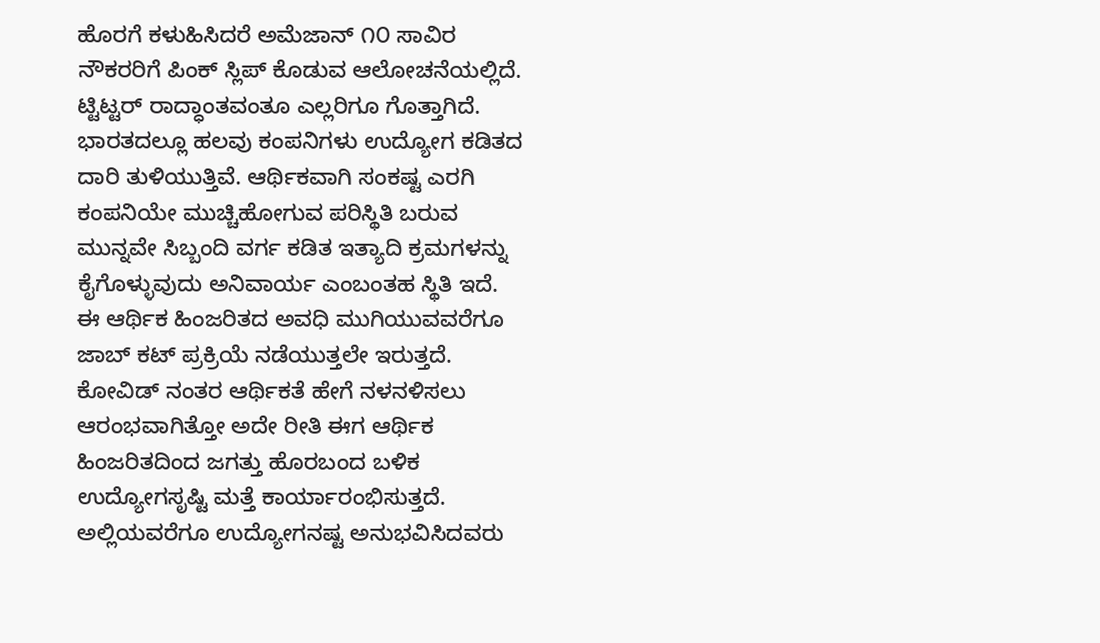ಹೊರಗೆ ಕಳುಹಿಸಿದರೆ ಅಮೆಜಾನ್ ೧೦ ಸಾವಿರ ನೌಕರರಿಗೆ ಪಿಂಕ್ ಸ್ಲಿಪ್ ಕೊಡುವ ಆಲೋಚನೆಯಲ್ಲಿದೆ. ಟ್ಟಿಟ್ಟರ್ ರಾದ್ಧಾಂತವಂತೂ ಎಲ್ಲರಿಗೂ ಗೊತ್ತಾಗಿದೆ. ಭಾರತದಲ್ಲೂ ಹಲವು ಕಂಪನಿಗಳು ಉದ್ಯೋಗ ಕಡಿತದ ದಾರಿ ತುಳಿಯುತ್ತಿವೆ. ಆರ್ಥಿಕವಾಗಿ ಸಂಕಷ್ಟ ಎರಗಿ ಕಂಪನಿಯೇ ಮುಚ್ಚಿಹೋಗುವ ಪರಿಸ್ಥಿತಿ ಬರುವ ಮುನ್ನವೇ ಸಿಬ್ಬಂದಿ ವರ್ಗ ಕಡಿತ ಇತ್ಯಾದಿ ಕ್ರಮಗಳನ್ನು ಕೈಗೊಳ್ಳುವುದು ಅನಿವಾರ್ಯ ಎಂಬಂತಹ ಸ್ಥಿತಿ ಇದೆ.
ಈ ಆರ್ಥಿಕ ಹಿಂಜರಿತದ ಅವಧಿ ಮುಗಿಯುವವರೆಗೂ ಜಾಬ್ ಕಟ್ ಪ್ರಕ್ರಿಯೆ ನಡೆಯುತ್ತಲೇ ಇರುತ್ತದೆ. ಕೋವಿಡ್ ನಂತರ ಆರ್ಥಿಕತೆ ಹೇಗೆ ನಳನಳಿಸಲು ಆರಂಭವಾಗಿತ್ತೋ ಅದೇ ರೀತಿ ಈಗ ಆರ್ಥಿಕ ಹಿಂಜರಿತದಿಂದ ಜಗತ್ತು ಹೊರಬಂದ ಬಳಿಕ ಉದ್ಯೋಗಸೃಷ್ಟಿ ಮತ್ತೆ ಕಾರ್ಯಾರಂಭಿಸುತ್ತದೆ. ಅಲ್ಲಿಯವರೆಗೂ ಉದ್ಯೋಗನಷ್ಟ ಅನುಭವಿಸಿದವರು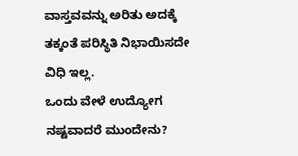ವಾಸ್ತವವನ್ನು ಅರಿತು ಅದಕ್ಕೆ ತಕ್ಕಂತೆ ಪರಿಸ್ಥಿತಿ ನಿಭಾಯಿಸದೇ ವಿಧಿ ಇಲ್ಲ.
ಒಂದು ವೇಳೆ ಉದ್ಯೋಗ ನಷ್ಟವಾದರೆ ಮುಂದೇನು?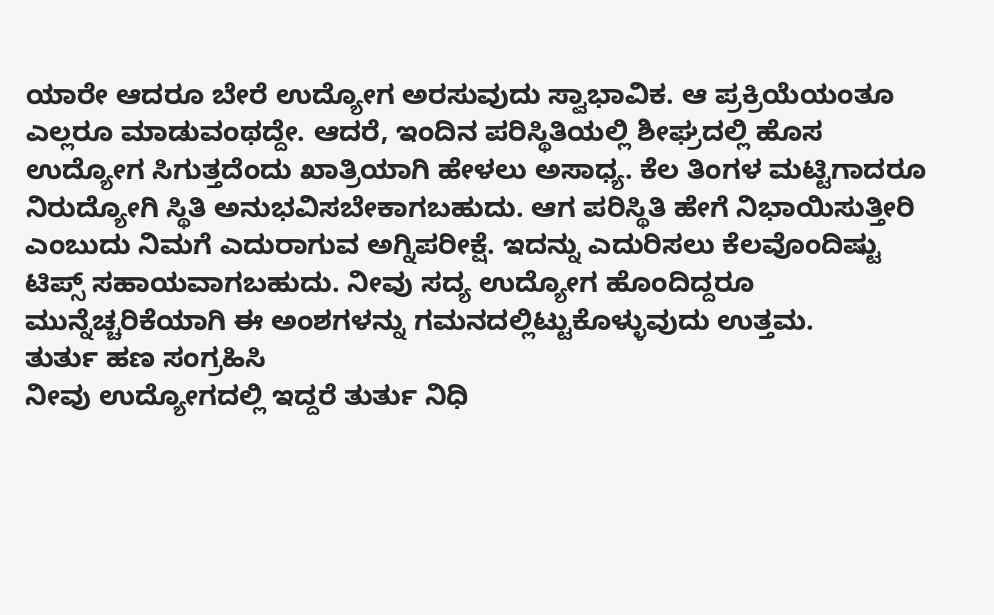ಯಾರೇ ಆದರೂ ಬೇರೆ ಉದ್ಯೋಗ ಅರಸುವುದು ಸ್ವಾಭಾವಿಕ. ಆ ಪ್ರಕ್ರಿಯೆಯಂತೂ ಎಲ್ಲರೂ ಮಾಡುವಂಥದ್ದೇ. ಆದರೆ, ಇಂದಿನ ಪರಿಸ್ಥಿತಿಯಲ್ಲಿ ಶೀಘ್ರದಲ್ಲಿ ಹೊಸ ಉದ್ಯೋಗ ಸಿಗುತ್ತದೆಂದು ಖಾತ್ರಿಯಾಗಿ ಹೇಳಲು ಅಸಾಧ್ಯ. ಕೆಲ ತಿಂಗಳ ಮಟ್ಟಿಗಾದರೂ ನಿರುದ್ಯೋಗಿ ಸ್ಥಿತಿ ಅನುಭವಿಸಬೇಕಾಗಬಹುದು. ಆಗ ಪರಿಸ್ಥಿತಿ ಹೇಗೆ ನಿಭಾಯಿಸುತ್ತೀರಿ ಎಂಬುದು ನಿಮಗೆ ಎದುರಾಗುವ ಅಗ್ನಿಪರೀಕ್ಷೆ. ಇದನ್ನು ಎದುರಿಸಲು ಕೆಲವೊಂದಿಷ್ಟು ಟಿಪ್ಸ್ ಸಹಾಯವಾಗಬಹುದು. ನೀವು ಸದ್ಯ ಉದ್ಯೋಗ ಹೊಂದಿದ್ದರೂ ಮುನ್ನೆಚ್ಚರಿಕೆಯಾಗಿ ಈ ಅಂಶಗಳನ್ನು ಗಮನದಲ್ಲಿಟ್ಟುಕೊಳ್ಳುವುದು ಉತ್ತಮ.
ತುರ್ತು ಹಣ ಸಂಗ್ರಹಿಸಿ
ನೀವು ಉದ್ಯೋಗದಲ್ಲಿ ಇದ್ದರೆ ತುರ್ತು ನಿಧಿ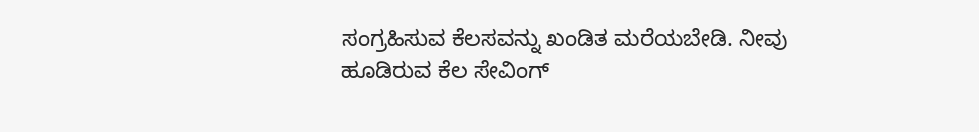ಸಂಗ್ರಹಿಸುವ ಕೆಲಸವನ್ನು ಖಂಡಿತ ಮರೆಯಬೇಡಿ. ನೀವು ಹೂಡಿರುವ ಕೆಲ ಸೇವಿಂಗ್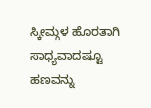ಸ್ಕೀಮ್ಗಳ ಹೊರತಾಗಿ ಸಾಧ್ಯವಾದಷ್ಟೂ ಹಣವನ್ನು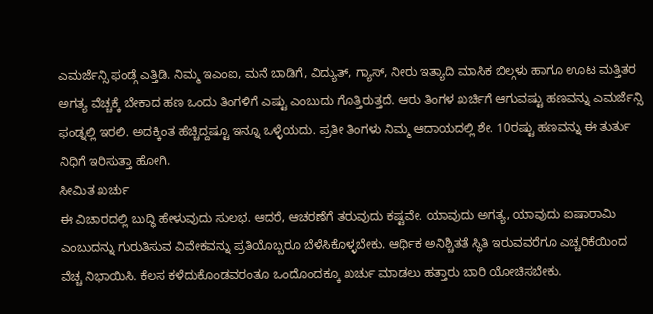ಎಮರ್ಜೆನ್ಸಿ ಫಂಡ್ಗೆ ಎತ್ತಿಡಿ. ನಿಮ್ಮ ಇಎಂಐ, ಮನೆ ಬಾಡಿಗೆ, ವಿದ್ಯುತ್, ಗ್ಯಾಸ್, ನೀರು ಇತ್ಯಾದಿ ಮಾಸಿಕ ಬಿಲ್ಗಳು ಹಾಗೂ ಊಟ ಮತ್ತಿತರ ಅಗತ್ಯ ವೆಚ್ಚಕ್ಕೆ ಬೇಕಾದ ಹಣ ಒಂದು ತಿಂಗಳಿಗೆ ಎಷ್ಟು ಎಂಬುದು ಗೊತ್ತಿರುತ್ತದೆ. ಆರು ತಿಂಗಳ ಖರ್ಚಿಗೆ ಆಗುವಷ್ಟು ಹಣವನ್ನು ಎಮರ್ಜೆನ್ಸಿ ಫಂಡ್ನಲ್ಲಿ ಇರಲಿ. ಅದಕ್ಕಿಂತ ಹೆಚ್ಚಿದ್ದಷ್ಟೂ ಇನ್ನೂ ಒಳ್ಳೆಯದು. ಪ್ರತೀ ತಿಂಗಳು ನಿಮ್ಮ ಆದಾಯದಲ್ಲಿ ಶೇ. 10ರಷ್ಟು ಹಣವನ್ನು ಈ ತುರ್ತು ನಿಧಿಗೆ ಇರಿಸುತ್ತಾ ಹೋಗಿ.
ಸೀಮಿತ ಖರ್ಚು
ಈ ವಿಚಾರದಲ್ಲಿ ಬುದ್ಧಿ ಹೇಳುವುದು ಸುಲಭ. ಆದರೆ, ಆಚರಣೆಗೆ ತರುವುದು ಕಷ್ಟವೇ. ಯಾವುದು ಅಗತ್ಯ, ಯಾವುದು ಐಷಾರಾಮಿ ಎಂಬುದನ್ನು ಗುರುತಿಸುವ ವಿವೇಕವನ್ನು ಪ್ರತಿಯೊಬ್ಬರೂ ಬೆಳೆಸಿಕೊಳ್ಳಬೇಕು. ಆರ್ಥಿಕ ಅನಿಶ್ಚಿತತೆ ಸ್ಥಿತಿ ಇರುವವರೆಗೂ ಎಚ್ಚರಿಕೆಯಿಂದ ವೆಚ್ಚ ನಿಭಾಯಿಸಿ. ಕೆಲಸ ಕಳೆದುಕೊಂಡವರಂತೂ ಒಂದೊಂದಕ್ಕೂ ಖರ್ಚು ಮಾಡಲು ಹತ್ತಾರು ಬಾರಿ ಯೋಚಿಸಬೇಕು.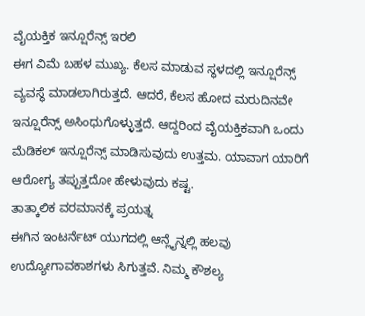ವೈಯಕ್ತಿಕ ಇನ್ಷೂರೆನ್ಸ್ ಇರಲಿ
ಈಗ ವಿಮೆ ಬಹಳ ಮುಖ್ಯ. ಕೆಲಸ ಮಾಡುವ ಸ್ಥಳದಲ್ಲಿ ಇನ್ಷೂರೆನ್ಸ್ ವ್ಯವಸ್ಥೆ ಮಾಡಲಾಗಿರುತ್ತದೆ. ಆದರೆ, ಕೆಲಸ ಹೋದ ಮರುದಿನವೇ ಇನ್ಷೂರೆನ್ಸ್ ಅಸಿಂಧುಗೊಳ್ಳುತ್ತದೆ. ಆದ್ದರಿಂದ ವೈಯಕ್ತಿಕವಾಗಿ ಒಂದು ಮೆಡಿಕಲ್ ಇನ್ಷೂರೆನ್ಸ್ ಮಾಡಿಸುವುದು ಉತ್ತಮ. ಯಾವಾಗ ಯಾರಿಗೆ ಆರೋಗ್ಯ ತಪ್ಪುತ್ತದೋ ಹೇಳುವುದು ಕಷ್ಟ.
ತಾತ್ಕಾಲಿಕ ವರಮಾನಕ್ಕೆ ಪ್ರಯತ್ನ
ಈಗಿನ ಇಂಟರ್ನೆಟ್ ಯುಗದಲ್ಲಿ ಆನ್ಲೈನ್ನಲ್ಲಿ ಹಲವು ಉದ್ಯೋಗಾವಕಾಶಗಳು ಸಿಗುತ್ತವೆ. ನಿಮ್ಮ ಕೌಶಲ್ಯ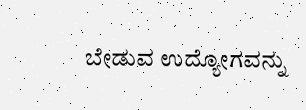ಬೇಡುವ ಉದ್ಯೋಗವನ್ನು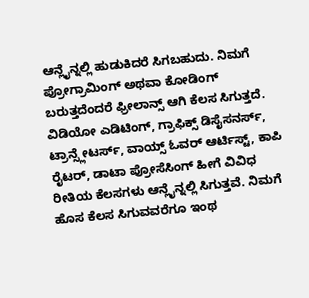ಆನ್ಲೈನ್ನಲ್ಲಿ ಹುಡುಕಿದರೆ ಸಿಗಬಹುದು. ನಿಮಗೆ ಪ್ರೋಗ್ರಾಮಿಂಗ್ ಅಥವಾ ಕೋಡಿಂಗ್ ಬರುತ್ತದೆಂದರೆ ಫ್ರೀಲಾನ್ಸ್ ಆಗಿ ಕೆಲಸ ಸಿಗುತ್ತದೆ. ವಿಡಿಯೋ ಎಡಿಟಿಂಗ್, ಗ್ರಾಫಿಕ್ಸ್ ಡಿಸೈಸನರ್ಸ್, ಟ್ರಾನ್ಸ್ಲೇಟರ್ಸ್, ವಾಯ್ಸ್ ಓವರ್ ಆರ್ಟಿಸ್ಟ್, ಕಾಪಿ ರೈಟರ್, ಡಾಟಾ ಪ್ರೋಸೆಸಿಂಗ್ ಹೀಗೆ ವಿವಿಧ ರೀತಿಯ ಕೆಲಸಗಳು ಆನ್ಲೈನ್ನಲ್ಲಿ ಸಿಗುತ್ತವೆ. ನಿಮಗೆ ಹೊಸ ಕೆಲಸ ಸಿಗುವವರೆಗೂ ಇಂಥ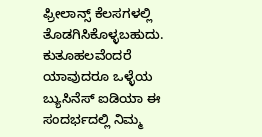ಫ್ರೀಲಾನ್ಸ್ ಕೆಲಸಗಳಲ್ಲಿ ತೊಡಗಿಸಿಕೊಳ್ಳಬಹುದು.
ಕುತೂಹಲವೆಂದರೆ ಯಾವುದರೂ ಒಳ್ಳೆಯ ಬ್ಯುಸಿನೆಸ್ ಐಡಿಯಾ ಈ ಸಂದರ್ಭದಲ್ಲಿ ನಿಮ್ಮ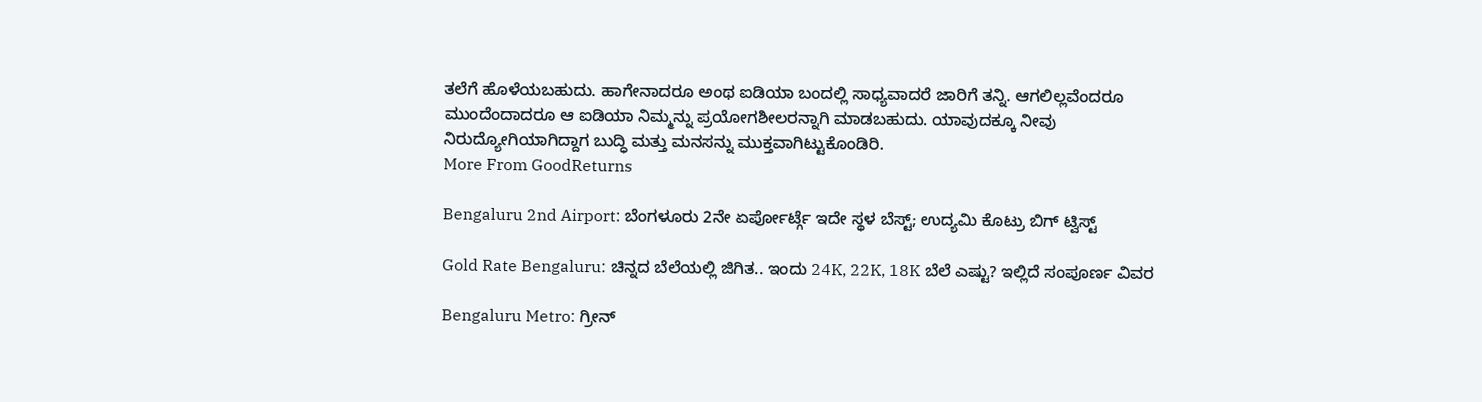ತಲೆಗೆ ಹೊಳೆಯಬಹುದು. ಹಾಗೇನಾದರೂ ಅಂಥ ಐಡಿಯಾ ಬಂದಲ್ಲಿ ಸಾಧ್ಯವಾದರೆ ಜಾರಿಗೆ ತನ್ನಿ. ಆಗಲಿಲ್ಲವೆಂದರೂ ಮುಂದೆಂದಾದರೂ ಆ ಐಡಿಯಾ ನಿಮ್ಮನ್ನು ಪ್ರಯೋಗಶೀಲರನ್ನಾಗಿ ಮಾಡಬಹುದು. ಯಾವುದಕ್ಕೂ ನೀವು ನಿರುದ್ಯೋಗಿಯಾಗಿದ್ದಾಗ ಬುದ್ಧಿ ಮತ್ತು ಮನಸನ್ನು ಮುಕ್ತವಾಗಿಟ್ಟುಕೊಂಡಿರಿ.
More From GoodReturns

Bengaluru 2nd Airport: ಬೆಂಗಳೂರು 2ನೇ ಏರ್ಪೋರ್ಟ್ಗೆ ಇದೇ ಸ್ಥಳ ಬೆಸ್ಟ್; ಉದ್ಯಮಿ ಕೊಟ್ರು ಬಿಗ್ ಟ್ವಿಸ್ಟ್

Gold Rate Bengaluru: ಚಿನ್ನದ ಬೆಲೆಯಲ್ಲಿ ಜಿಗಿತ.. ಇಂದು 24K, 22K, 18K ಬೆಲೆ ಎಷ್ಟು? ಇಲ್ಲಿದೆ ಸಂಪೂರ್ಣ ವಿವರ

Bengaluru Metro: ಗ್ರೀನ್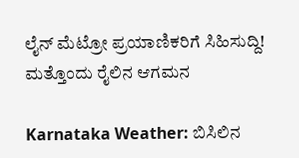ಲೈನ್ ಮೆಟ್ರೋ ಪ್ರಯಾಣಿಕರಿಗೆ ಸಿಹಿಸುದ್ದಿ! ಮತ್ತೊಂದು ರೈಲಿನ ಆಗಮನ

Karnataka Weather: ಬಿಸಿಲಿನ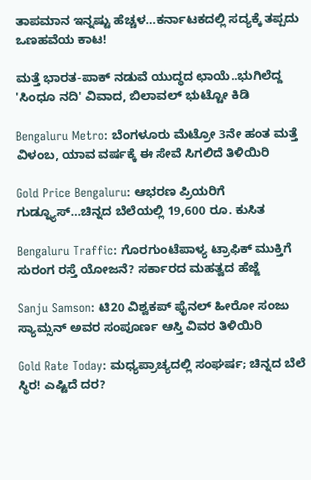ತಾಪಮಾನ ಇನ್ನಷ್ಟು ಹೆಚ್ಚಳ…ಕರ್ನಾಟಕದಲ್ಲಿ ಸದ್ಯಕ್ಕೆ ತಪ್ಪದು ಒಣಹವೆಯ ಕಾಟ!

ಮತ್ತೆ ಭಾರತ-ಪಾಕ್ ನಡುವೆ ಯುದ್ಧದ ಛಾಯೆ..ಭುಗಿಲೆದ್ದ 'ಸಿಂಧೂ ನದಿ' ವಿವಾದ, ಬಿಲಾವಲ್ ಭುಟ್ಟೋ ಕಿಡಿ

Bengaluru Metro: ಬೆಂಗಳೂರು ಮೆಟ್ರೋ 3ನೇ ಹಂತ ಮತ್ತೆ ವಿಳಂಬ, ಯಾವ ವರ್ಷಕ್ಕೆ ಈ ಸೇವೆ ಸಿಗಲಿದೆ ತಿಳಿಯಿರಿ

Gold Price Bengaluru: ಆಭರಣ ಪ್ರಿಯರಿಗೆ ಗುಡ್ನ್ಯೂಸ್…ಚಿನ್ನದ ಬೆಲೆಯಲ್ಲಿ 19,600 ರೂ. ಕುಸಿತ

Bengaluru Traffic: ಗೊರಗುಂಟೆಪಾಳ್ಯ ಟ್ರಾಫಿಕ್ ಮುಕ್ತಿಗೆ ಸುರಂಗ ರಸ್ತೆ ಯೋಜನೆ? ಸರ್ಕಾರದ ಮಹತ್ವದ ಹೆಜ್ಜೆ

Sanju Samson: ಟಿ20 ವಿಶ್ವಕಪ್ ಫೈನಲ್ ಹೀರೋ ಸಂಜು ಸ್ಯಾಮ್ಸನ್ ಅವರ ಸಂಪೂರ್ಣ ಆಸ್ತಿ ವಿವರ ತಿಳಿಯಿರಿ

Gold Rate Today: ಮಧ್ಯಪ್ರಾಚ್ಯದಲ್ಲಿ ಸಂಘರ್ಷ; ಚಿನ್ನದ ಬೆಲೆ ಸ್ಥಿರ! ಎಷ್ಟಿದೆ ದರ?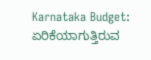Karnataka Budget: ಏರಿಕೆಯಾಗುತ್ತಿರುವ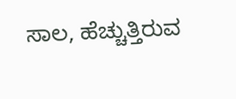ಸಾಲ, ಹೆಚ್ಚುತ್ತಿರುವ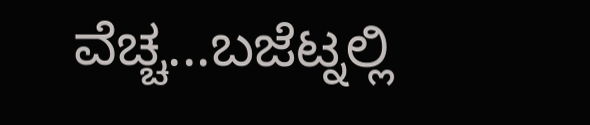ವೆಚ್ಚ...ಬಜೆಟ್ನಲ್ಲಿ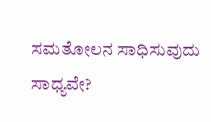ಸಮತೋಲನ ಸಾಧಿಸುವುದು ಸಾಧ್ಯವೇ?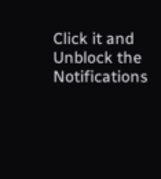Click it and Unblock the Notifications